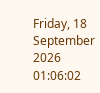Friday, 18 September 2026 01:06:02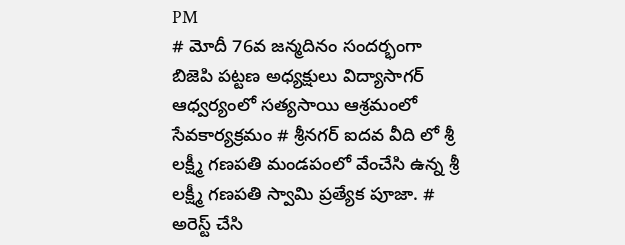PM
# మోదీ 76వ జన్మదినం సందర్భంగా బిజెపి పట్టణ అధ్యక్షులు విద్యాసాగర్ ఆధ్వర్యంలో సత్యసాయి ఆశ్రమంలో సేవకార్యక్రమం # శ్రీనగర్ ఐదవ వీది లో శ్రీ లక్ష్మీ గణపతి మండపంలో వేంచేసి ఉన్న శ్రీ లక్ష్మీ గణపతి స్వామి ప్రత్యేక పూజా. # అరెస్ట్ చేసి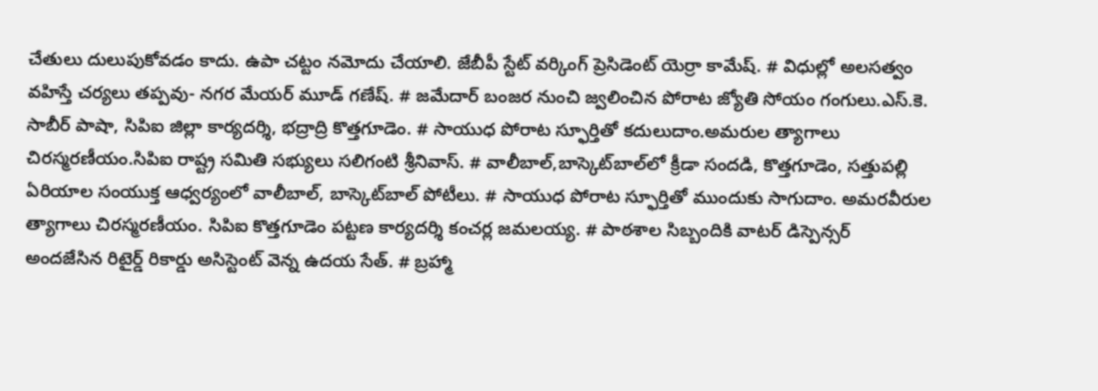చేతులు దులుపుకోవడం కాదు. ఉపా చట్టం నమోదు చేయాలి. జేబీపీ స్టేట్ వర్కింగ్ ప్రెసిడెంట్ యెర్రా కామేష్. # విధుల్లో అలసత్వం వహిస్తే చర్యలు తప్పవు- నగర మేయర్ మూడ్ గణేష్. # జమేదార్ బంజర నుంచి జ్వలించిన పోరాట జ్యోతి సోయం గంగులు.ఎస్.కె. సాబీర్ పాషా, సిపిఐ జిల్లా కార్యదర్శి, భద్రాద్రి కొత్తగూడెం. # సాయుధ పోరాట స్ఫూర్తితో కదులుదాం.అమరుల త్యాగాలు చిరస్మరణీయం.సిపిఐ రాష్ట్ర సమితి సభ్యులు సలిగంటి శ్రీనివాస్. # వాలీబాల్‌,బాస్కెట్‌బాల్‌లో క్రీడా సందడి, కొత్తగూడెం, సత్తుపల్లి ఏరియాల సంయుక్త ఆధ్వర్యంలో వాలీబాల్, బాస్కెట్‌బాల్ పోటీలు. # సాయుధ పోరాట స్ఫూర్తితో ముందుకు సాగుదాం. అమరవీరుల త్యాగాలు చిరస్మరణీయం. సిపిఐ కొత్తగూడెం పట్టణ కార్యదర్శి కంచర్ల జమలయ్య. # పాఠశాల సిబ్బందికి వాటర్ డిస్పెన్సర్ అందజేసిన రిటైర్డ్ రికార్డు అసిస్టెంట్ వెన్న ఉదయ సేత్. # బ్రహ్మా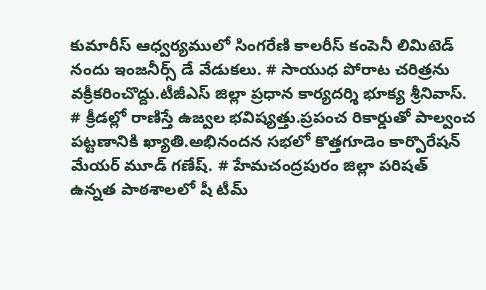కుమారీస్ ఆధ్వర్యములో సింగరేణి కాలరీస్ కంపెనీ లిమిటెడ్ నందు ఇంజనీర్స్ డే వేడుకలు. # సాయుధ పోరాట చరిత్రను వక్రీకరించొద్దు.టీజీఎస్ జిల్లా ప్రధాన కార్యదర్శి భూక్య శ్రీనివాస్. # క్రీడల్లో రాణిస్తే ఉజ్వల భవిష్యత్తు.ప్రపంచ రికార్డుతో పాల్వంచ పట్టణానికి ఖ్యాతి.అభినందన సభలో కొత్తగూడెం కార్పొరేషన్ మేయర్ మూడ్ గణేష్. # హేమచంద్రపురం జిల్లా పరిషత్ ఉన్నత పాఠశాలలో షీ టీమ్‌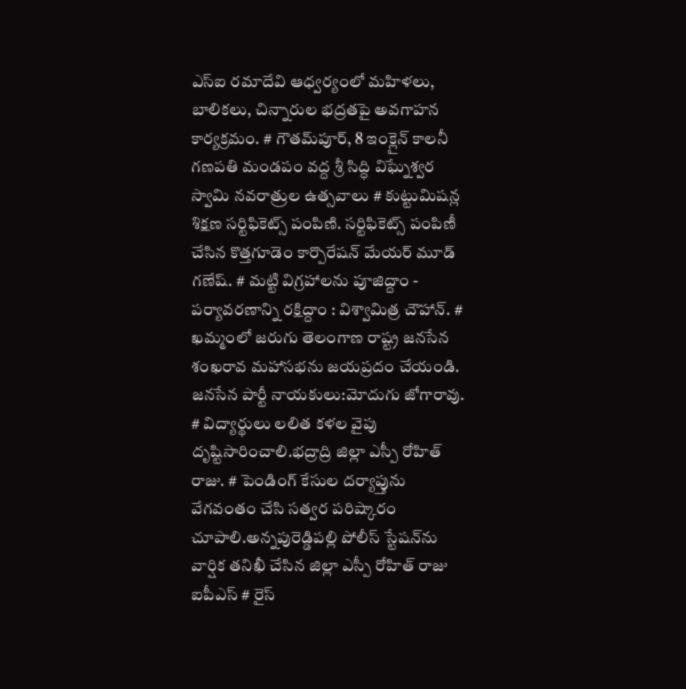ఎస్‌ఐ రమాదేవి ఆధ్వర్యంలో మహిళలు, బాలికలు, చిన్నారుల భద్రతపై అవగాహన కార్యక్రమం. # గౌతమ్‌పూర్, 8 ఇంక్లైన్ కాలనీ గణపతి మండపం వద్ద శ్రీ సిద్ధి విఘ్నేశ్వర స్వామి నవరాత్రుల ఉత్సవాలు # కుట్టుమిషన్ల శిక్షణ సర్టిఫికెట్స్ పంపిణి. సర్టిఫికెట్స్ పంపిణీ చేసిన కొత్తగూడెం కార్పొరేషన్ మేయర్ మూడ్ గణేష్. # మట్టి విగ్రహాలను పూజిద్దాం - పర్యావరణాన్ని రక్షిద్దాం : విశ్వామిత్ర చౌహాన్. # ఖమ్మంలో జరుగు తెలంగాణ రాష్ట్ర జనసేన శంఖరావ మహాసభను జయప్రదం చేయండి. జనసేన పార్టీ నాయకులు:మోదుగు జోగారావు. # విద్యార్థులు లలిత కళల వైపు దృష్టిసారించాలి.భద్రాద్రి జిల్లా ఎస్పీ రోహిత్ రాజు. # పెండింగ్ కేసుల దర్యాప్తును వేగవంతం చేసి సత్వర పరిష్కారం చూపాలి.అన్నపురెడ్డిపల్లి పోలీస్ స్టేషన్‌ను వార్షిక తనిఖీ చేసిన జిల్లా ఎస్పీ రోహిత్ రాజు ఐపీఎస్ # రైస్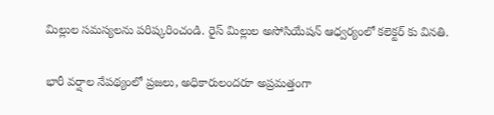మిల్లుల సమస్యలను పరిష్కరించండి. రైస్ మిల్లుల అసోసియేషన్ ఆధ్వర్యంలో కలెక్టర్ కు వినతి.

భారీ వర్షాల నేపథ్యంలో ప్రజలు, అధికారులందరూ అప్రమత్తంగా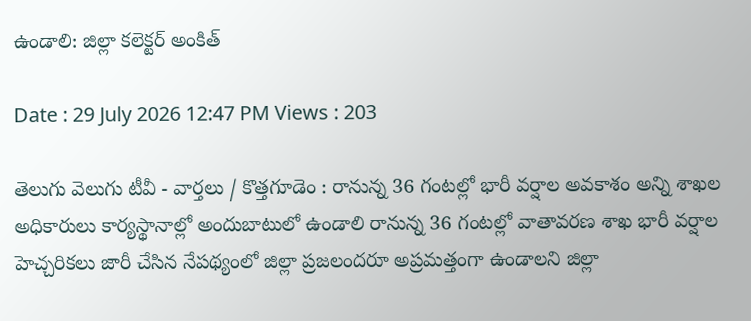ఉండాలి: జిల్లా కలెక్టర్ అంకిత్

Date : 29 July 2026 12:47 PM Views : 203

తెలుగు వెలుగు టీవీ - వార్తలు / కొత్తగూడెం : రానున్న 36 గంటల్లో భారీ వర్షాల అవకాశం అన్ని శాఖల అధికారులు కార్యస్థానాల్లో అందుబాటులో ఉండాలి రానున్న 36 గంటల్లో వాతావరణ శాఖ భారీ వర్షాల హెచ్చరికలు జారీ చేసిన నేపథ్యంలో జిల్లా ప్రజలందరూ అప్రమత్తంగా ఉండాలని జిల్లా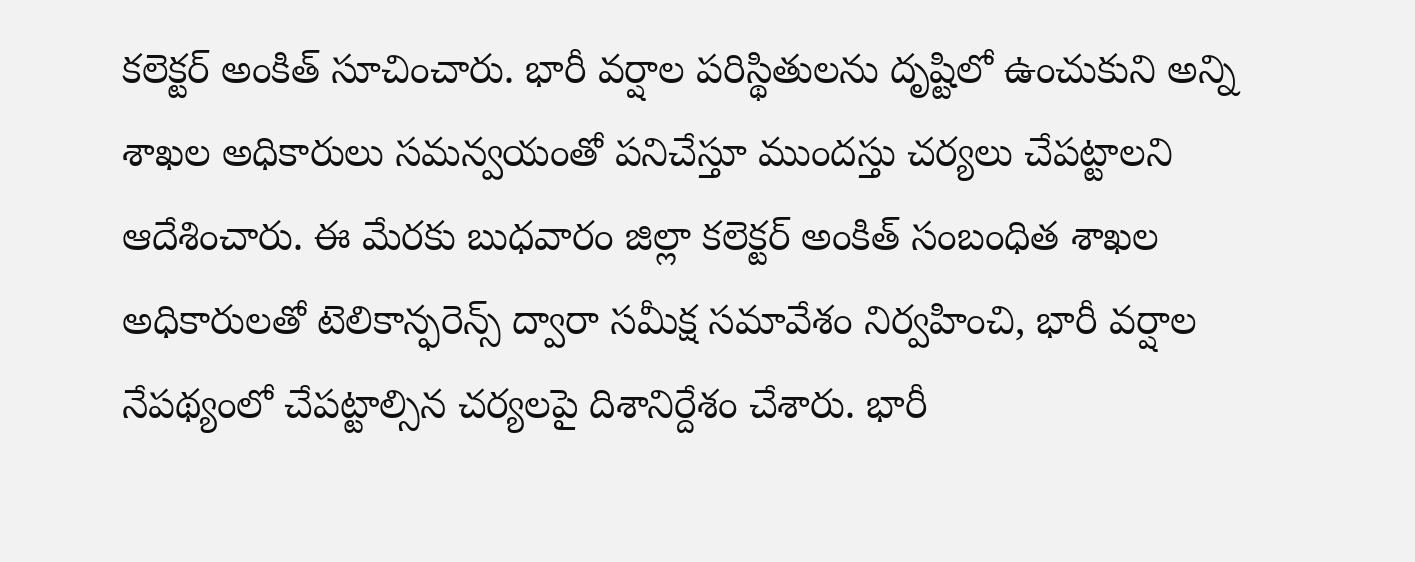కలెక్టర్ అంకిత్ సూచించారు. భారీ వర్షాల పరిస్థితులను దృష్టిలో ఉంచుకుని అన్ని శాఖల అధికారులు సమన్వయంతో పనిచేస్తూ ముందస్తు చర్యలు చేపట్టాలని ఆదేశించారు. ఈ మేరకు బుధవారం జిల్లా కలెక్టర్ అంకిత్ సంబంధిత శాఖల అధికారులతో టెలికాన్ఫరెన్స్ ద్వారా సమీక్ష సమావేశం నిర్వహించి, భారీ వర్షాల నేపథ్యంలో చేపట్టాల్సిన చర్యలపై దిశానిర్దేశం చేశారు. భారీ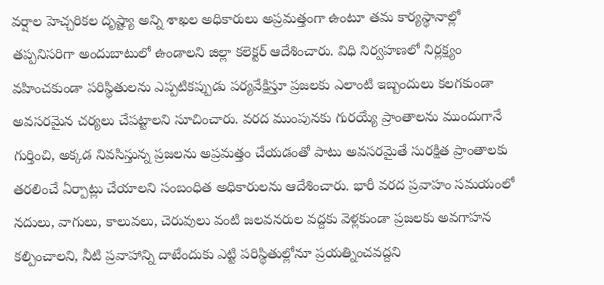వర్షాల హెచ్చరికల దృష్ట్యా అన్ని శాఖల అధికారులు అప్రమత్తంగా ఉంటూ తమ కార్యస్థానాల్లో తప్పనిసరిగా అందుబాటులో ఉండాలని జిల్లా కలెక్టర్ ఆదేశించారు. విధి నిర్వహణలో నిర్లక్ష్యం వహించకుండా పరిస్థితులను ఎప్పటికప్పుడు పర్యవేక్షిస్తూ ప్రజలకు ఎలాంటి ఇబ్బందులు కలగకుండా అవసరమైన చర్యలు చేపట్టాలని సూచించారు. వరద ముంపునకు గురయ్యే ప్రాంతాలను ముందుగానే గుర్తించి, అక్కడ నివసిస్తున్న ప్రజలను అప్రమత్తం చేయడంతో పాటు అవసరమైతే సురక్షిత ప్రాంతాలకు తరలించే ఏర్పాట్లు చేయాలని సంబంధిత అధికారులను ఆదేశించారు. భారీ వరద ప్రవాహం సమయంలో నదులు, వాగులు, కాలువలు, చెరువులు వంటి జలవనరుల వద్దకు వెళ్లకుండా ప్రజలకు అవగాహన కల్పించాలని, నీటి ప్రవాహాన్ని దాటేందుకు ఎట్టి పరిస్థితుల్లోనూ ప్రయత్నించవద్దని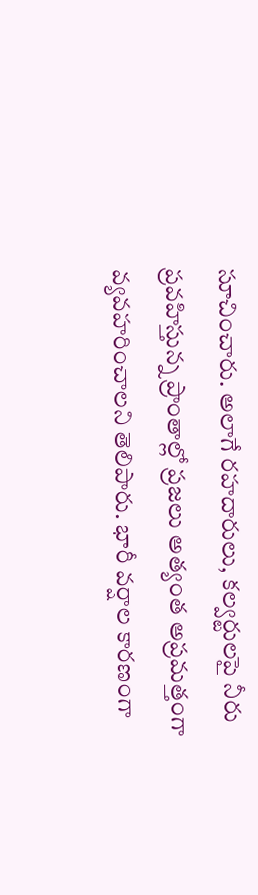సూచించారు. అలాగే రహదారులు, కల్వర్టులపై నీరు ప్రవహిస్తున్న ప్రాంతాల్లో ప్రజలు అత్యంత అప్రమత్తంగా వ్యవహరించాలని తెలిపారు. భారీ వర్షాల కారణంగా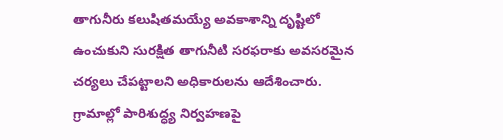తాగునీరు కలుషితమయ్యే అవకాశాన్ని దృష్టిలో ఉంచుకుని సురక్షిత తాగునీటి సరఫరాకు అవసరమైన చర్యలు చేపట్టాలని అధికారులను ఆదేశించారు. గ్రామాల్లో పారిశుద్ధ్య నిర్వహణపై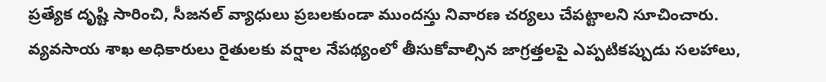ప్రత్యేక దృష్టి సారించి, సీజనల్ వ్యాధులు ప్రబలకుండా ముందస్తు నివారణ చర్యలు చేపట్టాలని సూచించారు. వ్యవసాయ శాఖ అధికారులు రైతులకు వర్షాల నేపథ్యంలో తీసుకోవాల్సిన జాగ్రత్తలపై ఎప్పటికప్పుడు సలహాలు,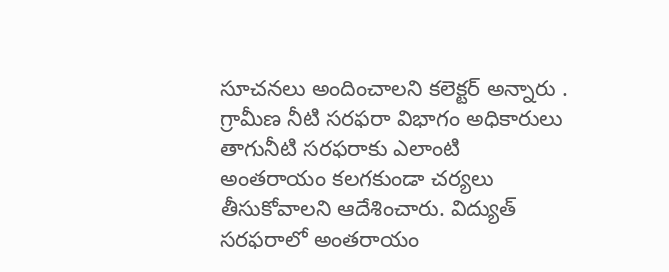సూచనలు అందించాలని కలెక్టర్ అన్నారు . గ్రామీణ నీటి సరఫరా విభాగం అధికారులు తాగునీటి సరఫరాకు ఎలాంటి అంతరాయం కలగకుండా చర్యలు తీసుకోవాలని ఆదేశించారు. విద్యుత్ సరఫరాలో అంతరాయం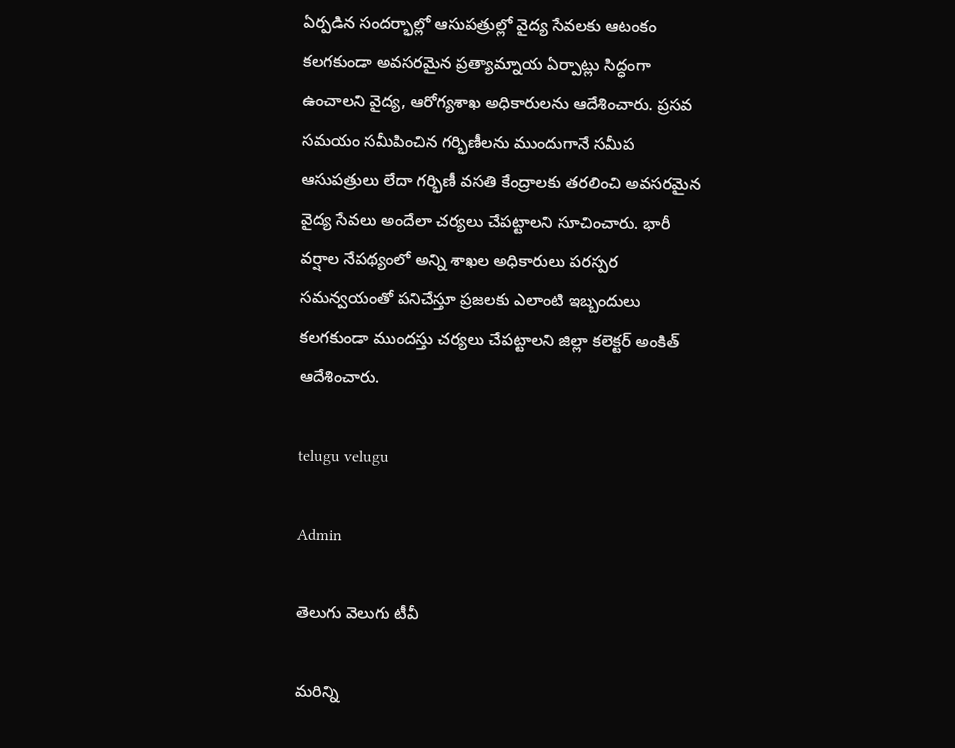ఏర్పడిన సందర్భాల్లో ఆసుపత్రుల్లో వైద్య సేవలకు ఆటంకం కలగకుండా అవసరమైన ప్రత్యామ్నాయ ఏర్పాట్లు సిద్ధంగా ఉంచాలని వైద్య, ఆరోగ్యశాఖ అధికారులను ఆదేశించారు. ప్రసవ సమయం సమీపించిన గర్భిణీలను ముందుగానే సమీప ఆసుపత్రులు లేదా గర్భిణీ వసతి కేంద్రాలకు తరలించి అవసరమైన వైద్య సేవలు అందేలా చర్యలు చేపట్టాలని సూచించారు. భారీ వర్షాల నేపథ్యంలో అన్ని శాఖల అధికారులు పరస్పర సమన్వయంతో పనిచేస్తూ ప్రజలకు ఎలాంటి ఇబ్బందులు కలగకుండా ముందస్తు చర్యలు చేపట్టాలని జిల్లా కలెక్టర్ అంకిత్ ఆదేశించారు.

telugu velugu

Admin

తెలుగు వెలుగు టీవీ

మరిన్ని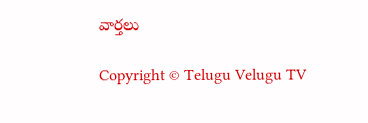వార్తలు

Copyright © Telugu Velugu TV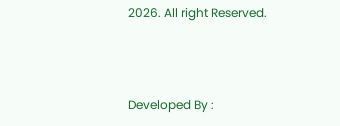2026. All right Reserved.



Developed By :